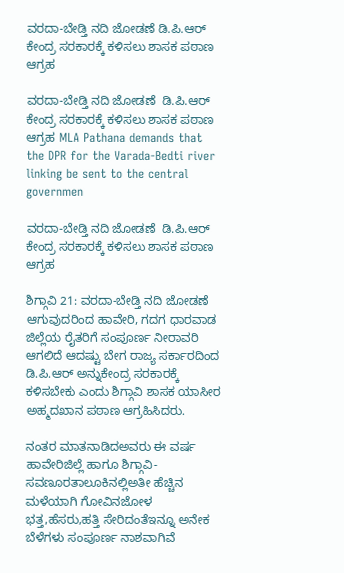ವರದಾ-ಬೇಡ್ತಿ ನದಿ ಜೋಡಣೆ ಡಿ.ಪಿ.ಆರ್ ಕೇಂದ್ರ ಸರಕಾರಕ್ಕೆ ಕಳಿಸಲು ಶಾಸಕ ಪಠಾಣ ಆಗ್ರಹ

ವರದಾ-ಬೇಡ್ತಿ ನದಿ ಜೋಡಣೆ  ಡಿ.ಪಿ.ಆರ್ ಕೇಂದ್ರ ಸರಕಾರಕ್ಕೆ ಕಳಿಸಲು ಶಾಸಕ ಪಠಾಣ ಆಗ್ರಹ MLA Pathana demands that the DPR for the Varada-Bedti river linking be sent to the central governmen

ವರದಾ-ಬೇಡ್ತಿ ನದಿ ಜೋಡಣೆ  ಡಿ.ಪಿ.ಆರ್ ಕೇಂದ್ರ ಸರಕಾರಕ್ಕೆ ಕಳಿಸಲು ಶಾಸಕ ಪಠಾಣ ಆಗ್ರಹ

ಶಿಗ್ಗಾವಿ 21: ವರದಾ-ಬೇಡ್ತಿ ನದಿ ಜೋಡಣೆ ಆಗುವುದರಿಂದ ಹಾವೇರಿ, ಗದಗ ಧಾರವಾಡ ಜಿಲ್ಲೆಯ ರೈತರಿಗೆ ಸಂಪೂರ್ಣ ನೀರಾವರಿ ಆಗಲಿದೆ ಆದಷ್ಟು ಬೇಗ ರಾಜ್ಯ ಸರ್ಕಾರದಿಂದ ಡಿ.ಪಿ.ಆರ್ ಅನ್ನುಕೇಂದ್ರ ಸರಕಾರಕ್ಕೆ ಕಳಿಸಬೇಕು ಎಂದು ಶಿಗ್ಗಾವಿ ಶಾಸಕ ಯಾಸೀರ ಅಹ್ಮದಖಾನ ಪಠಾಣ ಆಗ್ರಹಿಸಿದರು.

ನಂತರ ಮಾತನಾಡಿದಅವರು ಈ ವರ್ಷ ಹಾವೇರಿಜಿಲ್ಲೆ ಹಾಗೂ ಶಿಗ್ಗಾವಿ-ಸವಣೂರತಾಲೂಕಿನಲ್ಲಿಅತೀ ಹೆಚ್ಚಿನ ಮಳೆಯಾಗಿ ಗೋವಿನಜೋಳ ಭತ್ತ,ಹೆಸರು,ಹತ್ತಿ ಸೇರಿದಂತೆಇನ್ನೂ ಅನೇಕ ಬೆಳೆಗಳು ಸಂಪೂರ್ಣ ನಾಶವಾಗಿವೆ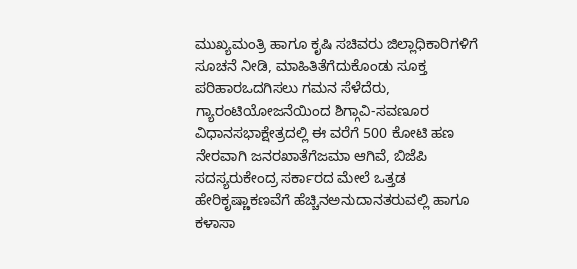ಮುಖ್ಯಮಂತ್ರಿ ಹಾಗೂ ಕೃಷಿ ಸಚಿವರು ಜಿಲ್ಲಾಧಿಕಾರಿಗಳಿಗೆ ಸೂಚನೆ ನೀಡಿ, ಮಾಹಿತಿತೆಗೆದುಕೊಂಡು ಸೂಕ್ತ ಪರಿಹಾರಒದಗಿಸಲು ಗಮನ ಸೆಳೆದೆರು, ಗ್ಯಾರಂಟಿಯೋಜನೆಯಿಂದ ಶಿಗ್ಗಾವಿ-ಸವಣೂರ ವಿಧಾನಸಭಾಕ್ಷೇತ್ರದಲ್ಲಿ ಈ ವರೆಗೆ 500 ಕೋಟಿ ಹಣ ನೇರವಾಗಿ ಜನರಖಾತೆಗೆಜಮಾ ಆಗಿವೆ, ಬಿಜೆಪಿ ಸದಸ್ಯರುಕೇಂದ್ರ ಸರ್ಕಾರದ ಮೇಲೆ ಒತ್ತಡ ಹೇರಿಕೃಷ್ಣಾಕಣವೆಗೆ ಹೆಚ್ಚಿನಅನುದಾನತರುವಲ್ಲಿ ಹಾಗೂ ಕಳಾಸಾ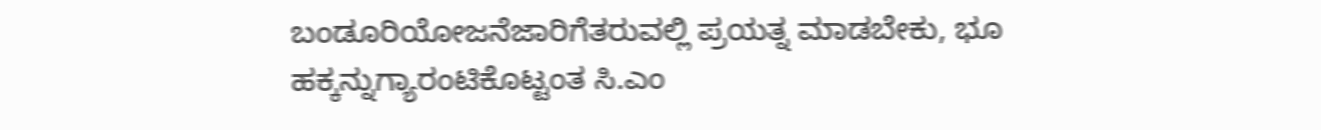ಬಂಡೂರಿಯೋಜನೆಜಾರಿಗೆತರುವಲ್ಲಿ ಪ್ರಯತ್ನ ಮಾಡಬೇಕು, ಭೂ ಹಕ್ಕನ್ನುಗ್ಯಾರಂಟಿಕೊಟ್ಟಂತ ಸಿ.ಎಂ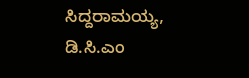ಸಿದ್ದರಾಮಯ್ಯ, ಡಿ.ಸಿ.ಎಂ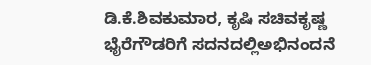ಡಿ.ಕೆ.ಶಿವಕುಮಾರ, ಕೃಷಿ ಸಚಿವಕೃಷ್ಣ ಭೈರೆಗೌಡರಿಗೆ ಸದನದಲ್ಲಿಅಭಿನಂದನೆ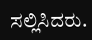ಸಲ್ಲಿಸಿದರು.